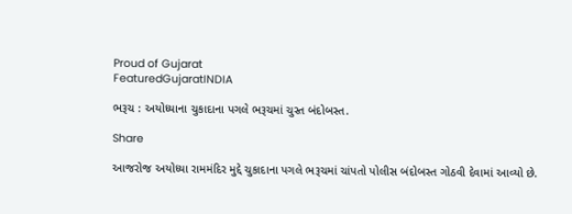Proud of Gujarat
FeaturedGujaratINDIA

ભરૂચ : અયોધ્યાના ચુકાદાના પગલે ભરૂચમાં ચુસ્ત બંદોબસ્ત.

Share

આજરોજ અયોધ્યા રામમંદિર મુદ્દે ચુકાદાના પગલે ભરૂચમાં ચાંપતો પોલીસ બંદોબસ્ત ગોઠવી દેવામાં આવ્યો છે.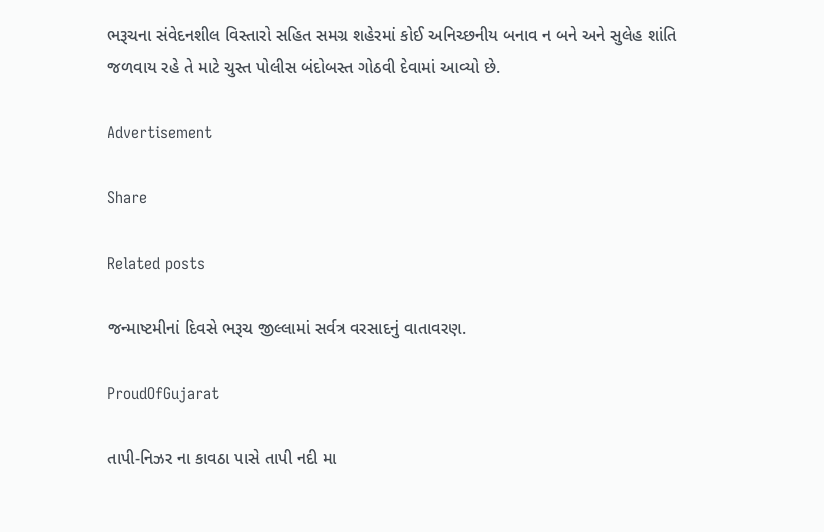ભરૂચના સંવેદનશીલ વિસ્તારો સહિત સમગ્ર શહેરમાં કોઈ અનિચ્છનીય બનાવ ન બને અને સુલેહ શાંતિ જળવાય રહે તે માટે ચુસ્ત પોલીસ બંદોબસ્ત ગોઠવી દેવામાં આવ્યો છે.

Advertisement

Share

Related posts

જન્માષ્ટમીનાં દિવસે ભરૂચ જીલ્લામાં સર્વત્ર વરસાદનું વાતાવરણ.

ProudOfGujarat

તાપી-નિઝર ના કાવઠા પાસે તાપી નદી મા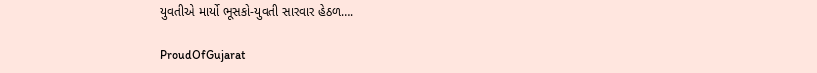યુવતીએ માર્યો ભૂસકો-યુવતી સારવાર હેઠળ….

ProudOfGujarat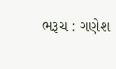ભરૂચ : ગણેશ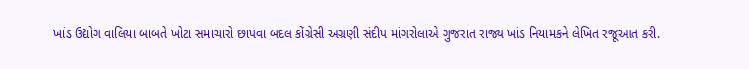ખાંડ ઉદ્યોગ વાલિયા બાબતે ખોટા સમાચારો છાપવા બદલ કોંગ્રેસી અગ્રણી સંદીપ માંગરોલાએ ગુજરાત રાજ્ય ખાંડ નિયામકને લેખિત રજૂઆત કરી.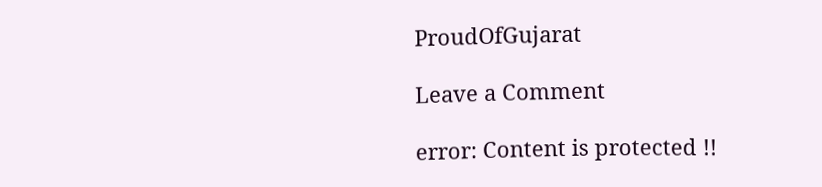ProudOfGujarat

Leave a Comment

error: Content is protected !!